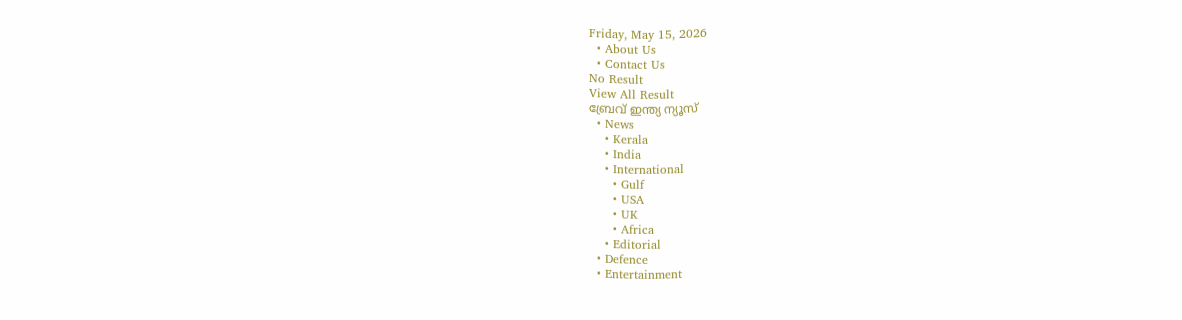Friday, May 15, 2026
  • About Us
  • Contact Us
No Result
View All Result
ബ്രേവ് ഇന്ത്യ ന്യൂസ്
  • News
    • Kerala
    • India
    • International
      • Gulf
      • USA
      • UK
      • Africa
    • Editorial
  • Defence
  • Entertainment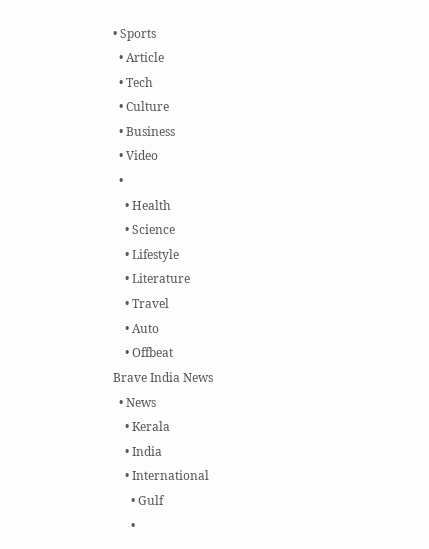• Sports
  • Article
  • Tech
  • Culture
  • Business
  • Video
  •
    • Health
    • Science
    • Lifestyle
    • Literature
    • Travel
    • Auto
    • Offbeat
Brave India News
  • News
    • Kerala
    • India
    • International
      • Gulf
      •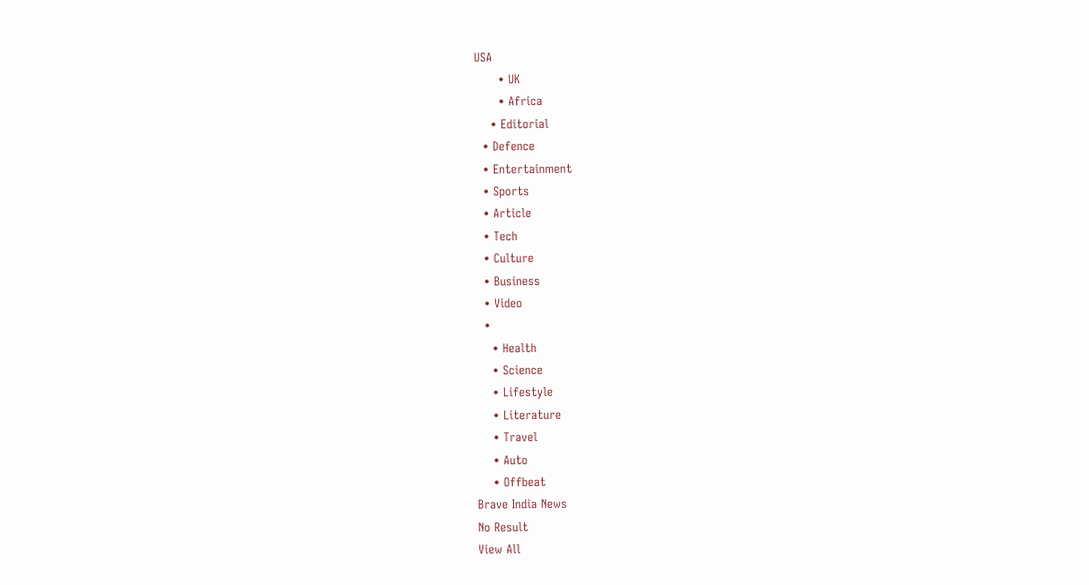USA
      • UK
      • Africa
    • Editorial
  • Defence
  • Entertainment
  • Sports
  • Article
  • Tech
  • Culture
  • Business
  • Video
  •
    • Health
    • Science
    • Lifestyle
    • Literature
    • Travel
    • Auto
    • Offbeat
Brave India News
No Result
View All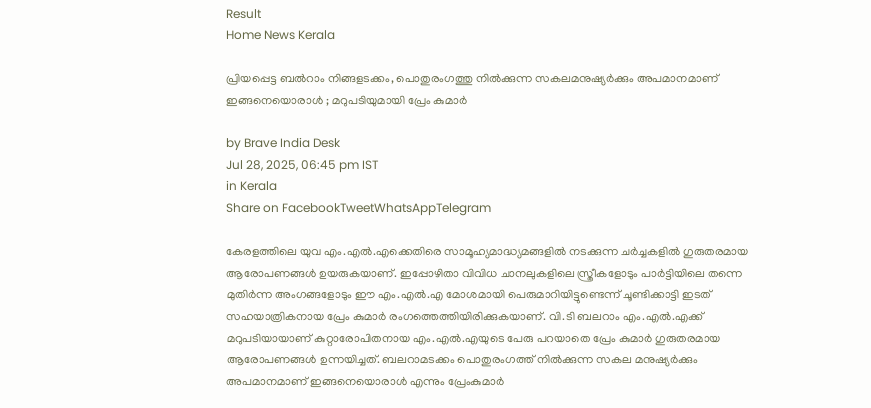Result
Home News Kerala

പ്രിയപ്പെട്ട ബൽറാം നിങ്ങളടക്കം, പൊതുരംഗത്തു നിൽക്കുന്ന സകലമനുഷ്യർക്കും അപമാനമാണ് ഇങ്ങനെയൊരാൾ ; മറുപടിയുമായി പ്രേം കുമാർ

by Brave India Desk
Jul 28, 2025, 06:45 pm IST
in Kerala
Share on FacebookTweetWhatsAppTelegram

കേരളത്തിലെ യുവ എം.എൽ.എക്കെതിരെ സാമൂഹ്യമാദ്ധ്യമങ്ങളിൽ നടക്കുന്ന ചർച്ചകളിൽ ഗുരുതരമായ ആരോപണങ്ങൾ ഉയരുകയാണ്. ഇപ്പോഴിതാ വിവിധ ചാനലുകളിലെ സ്ത്രീകളോടും പാർട്ടിയിലെ തന്നെ മുതിർന്ന അംഗങ്ങളോടും ഈ എം.എൽ.എ മോശമായി പെരുമാറിയിട്ടുണ്ടെന്ന് ചൂണ്ടിക്കാട്ടി ഇടത് സഹയാത്രികനായ പ്രേം കുമാർ രംഗത്തെത്തിയിരിക്കുകയാണ്. വി.ടി ബലറാം എം.എൽ.എക്ക് മറുപടിയായാണ് കുറ്റാരോപിതനായ എം.എൽ.എയുടെ പേരു പറയാതെ പ്രേം കുമാർ ഗുരുതരമായ ആരോപണങ്ങൾ ഉന്നയിച്ചത്. ബലറാമടക്കം പൊതുരംഗത്ത് നിൽക്കുന്ന സകല മനുഷ്യർക്കും അപമാനമാണ് ഇങ്ങനെയൊരാൾ എന്നും പ്രേംകുമാർ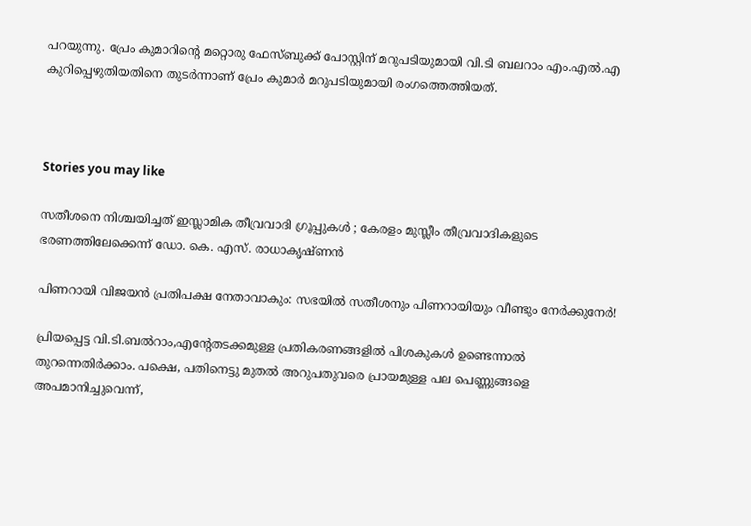പറയുന്നു. പ്രേം കുമാറിന്റെ മറ്റൊരു ഫേസ്ബുക്ക് പോസ്റ്റിന് മറുപടിയുമായി വി.ടി ബലറാം എം.എൽ.എ കുറിപ്പെഴുതിയതിനെ തുടർന്നാണ് പ്രേം കുമാർ മറുപടിയുമായി രംഗത്തെത്തിയത്.



Stories you may like

സതീശനെ നിശ്ചയിച്ചത് ഇസ്ലാമിക തീവ്രവാദി ഗ്രൂപ്പുകൾ ; കേരളം മുസ്ലീം തീവ്രവാദികളുടെ ഭരണത്തിലേക്കെന്ന് ഡോ. കെ. എസ്. രാധാകൃഷ്ണൻ

പിണറായി വിജയൻ പ്രതിപക്ഷ നേതാവാകും: സഭയിൽ സതീശനും പിണറായിയും വീണ്ടും നേർക്കുനേർ!

പ്രിയപ്പെട്ട വി.ടി.ബൽറാം,എന്റേതടക്കമുള്ള പ്രതികരണങ്ങളിൽ പിശകുകൾ ഉണ്ടെന്നാൽ തുറന്നെതിർക്കാം. പക്ഷെ, പതിനെട്ടു മുതൽ അറുപതുവരെ പ്രായമുള്ള പല പെണ്ണുങ്ങളെ അപമാനിച്ചുവെന്ന്,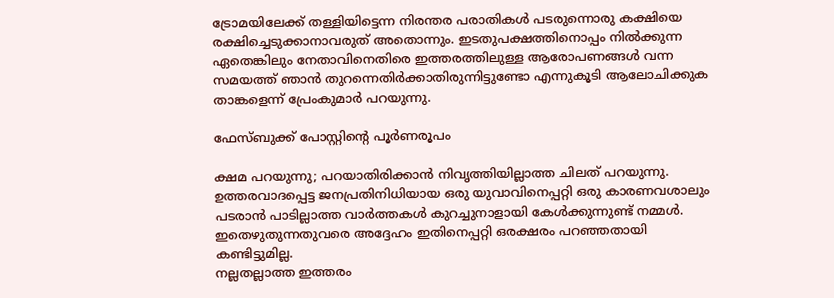ട്രോമയിലേക്ക് തള്ളിയിട്ടെന്ന നിരന്തര പരാതികൾ പടരുന്നൊരു കക്ഷിയെ രക്ഷിച്ചെടുക്കാനാവരുത് അതൊന്നും. ഇടതുപക്ഷത്തിനൊപ്പം നിൽക്കുന്ന ഏതെങ്കിലും നേതാവിനെതിരെ ഇത്തരത്തിലുള്ള ആരോപണങ്ങൾ വന്ന സമയത്ത് ഞാൻ തുറന്നെതിർക്കാതിരുന്നിട്ടുണ്ടോ എന്നുകൂടി ആലോചിക്കുക താങ്കളെന്ന് പ്രേംകുമാർ പറയുന്നു.

ഫേസ്ബുക്ക് പോസ്റ്റിൻ്റെ പൂർണരൂപം

ക്ഷമ പറയുന്നു; പറയാതിരിക്കാൻ നിവൃത്തിയില്ലാത്ത ചിലത് പറയുന്നു.
ഉത്തരവാദപ്പെട്ട ജനപ്രതിനിധിയായ ഒരു യുവാവിനെപ്പറ്റി ഒരു കാരണവശാലും പടരാൻ പാടില്ലാത്ത വാർത്തകൾ കുറച്ചുനാളായി കേൾക്കുന്നുണ്ട് നമ്മൾ. ഇതെഴുതുന്നതുവരെ അദ്ദേഹം ഇതിനെപ്പറ്റി ഒരക്ഷരം പറഞ്ഞതായി കണ്ടിട്ടുമില്ല.
നല്ലതല്ലാത്ത ഇത്തരം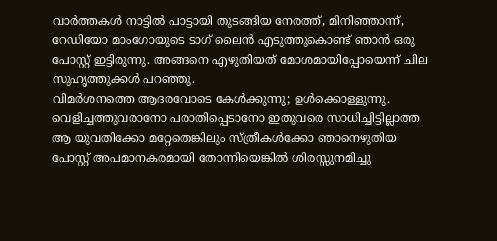വാർത്തകൾ നാട്ടിൽ പാട്ടായി തുടങ്ങിയ നേരത്ത്, മിനിഞ്ഞാന്ന്, റേഡിയോ മാംഗോയുടെ ടാഗ് ലൈൻ എടുത്തുകൊണ്ട് ഞാൻ ഒരു പോസ്റ്റ് ഇട്ടിരുന്നു. അങ്ങനെ എഴുതിയത് മോശമായിപ്പോയെന്ന് ചില സുഹൃത്തുക്കൾ പറഞ്ഞു.
വിമർശനത്തെ ആദരവോടെ കേൾക്കുന്നു; ഉൾക്കൊള്ളുന്നു. വെളിച്ചത്തുവരാനോ പരാതിപ്പെടാനോ ഇതുവരെ സാധിച്ചിട്ടില്ലാത്ത ആ യുവതിക്കോ മറ്റേതെങ്കിലും സ്ത്രീകൾക്കോ ഞാനെഴുതിയ പോസ്റ്റ് അപമാനകരമായി തോന്നിയെങ്കിൽ ശിരസ്സുനമിച്ചു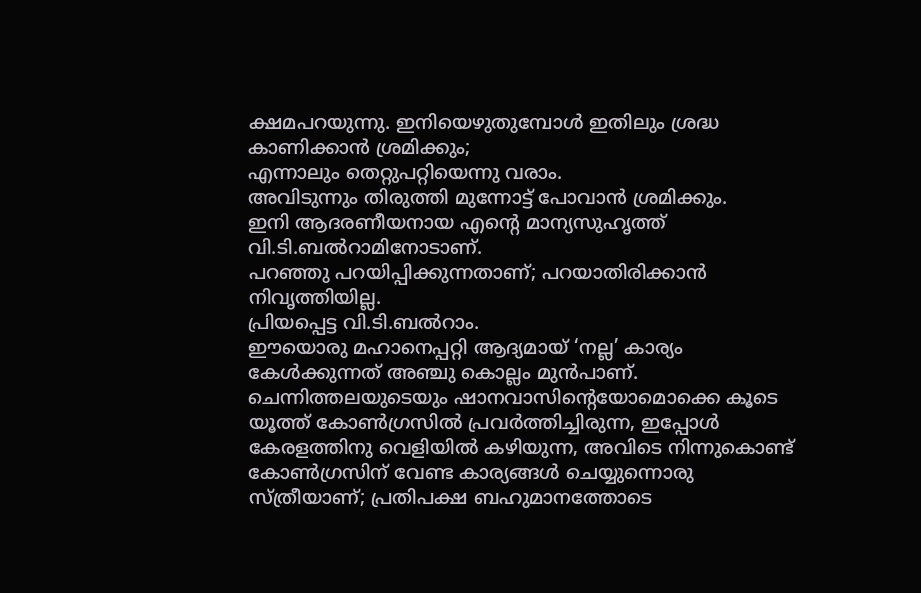ക്ഷമപറയുന്നു. ഇനിയെഴുതുമ്പോൾ ഇതിലും ശ്രദ്ധ കാണിക്കാൻ ശ്രമിക്കും;
എന്നാലും തെറ്റുപറ്റിയെന്നു വരാം.
അവിടുന്നും തിരുത്തി മുന്നോട്ട് പോവാൻ ശ്രമിക്കും.
ഇനി ആദരണീയനായ എന്റെ മാന്യസുഹൃത്ത് വി.ടി.ബൽറാമിനോടാണ്.
പറഞ്ഞു പറയിപ്പിക്കുന്നതാണ്; പറയാതിരിക്കാൻ നിവൃത്തിയില്ല.
പ്രിയപ്പെട്ട വി.ടി.ബൽറാം.
ഈയൊരു മഹാനെപ്പറ്റി ആദ്യമായ് ‘നല്ല’ കാര്യം കേൾക്കുന്നത് അഞ്ചു കൊല്ലം മുൻപാണ്.
ചെന്നിത്തലയുടെയും ഷാനവാസിന്റെയോമൊക്കെ കൂടെ യൂത്ത് കോൺഗ്രസിൽ പ്രവർത്തിച്ചിരുന്ന, ഇപ്പോൾ കേരളത്തിനു വെളിയിൽ കഴിയുന്ന, അവിടെ നിന്നുകൊണ്ട് കോൺഗ്രസിന് വേണ്ട കാര്യങ്ങൾ ചെയ്യുന്നൊരു സ്ത്രീയാണ്; പ്രതിപക്ഷ ബഹുമാനത്തോടെ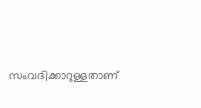സംവദിക്കാറുള്ളതാണ്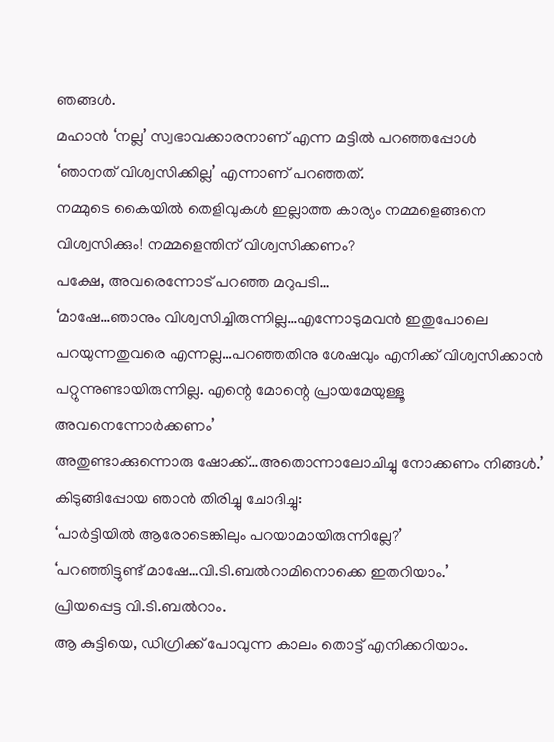ഞങ്ങൾ.
മഹാൻ ‘നല്ല’ സ്വഭാവക്കാരനാണ് എന്ന മട്ടിൽ പറഞ്ഞപ്പോൾ
‘ഞാനത് വിശ്വസിക്കില്ല’ എന്നാണ് പറഞ്ഞത്.
നമ്മുടെ കൈയിൽ തെളിവുകൾ ഇല്ലാത്ത കാര്യം നമ്മളെങ്ങനെ വിശ്വസിക്കും! നമ്മളെന്തിന് വിശ്വസിക്കണം?
പക്ഷേ, അവരെന്നോട് പറഞ്ഞ മറുപടി…
‘മാഷേ…ഞാനും വിശ്വസിച്ചിരുന്നില്ല…എന്നോടുമവൻ ഇതുപോലെ പറയുന്നതുവരെ എന്നല്ല…പറഞ്ഞതിനു ശേഷവും എനിക്ക് വിശ്വസിക്കാൻ പറ്റുന്നുണ്ടായിരുന്നില്ല. എന്റെ മോന്റെ പ്രായമേയുള്ളൂ അവനെന്നോർക്കണം’
അതുണ്ടാക്കുന്നൊരു ഷോക്ക്…അതൊന്നാലോചിച്ചു നോക്കണം നിങ്ങൾ.’
കിടുങ്ങിപ്പോയ ഞാൻ തിരിച്ചു ചോദിച്ചു:
‘പാർട്ടിയിൽ ആരോടെങ്കിലും പറയാമായിരുന്നില്ലേ?’
‘പറഞ്ഞിട്ടുണ്ട് മാഷേ…വി.ടി.ബൽറാമിനൊക്കെ ഇതറിയാം.’
പ്രിയപ്പെട്ട വി.ടി.ബൽറാം.
ആ കുട്ടിയെ, ഡിഗ്രിക്ക് പോവുന്ന കാലം തൊട്ട് എനിക്കറിയാം.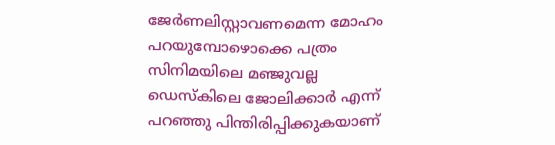ജേർണലിസ്റ്റാവണമെന്ന മോഹം പറയുമ്പോഴൊക്കെ പത്രം സിനിമയിലെ മഞ്ജുവല്ല ഡെസ്കിലെ ജോലിക്കാർ എന്ന് പറഞ്ഞു പിന്തിരിപ്പിക്കുകയാണ്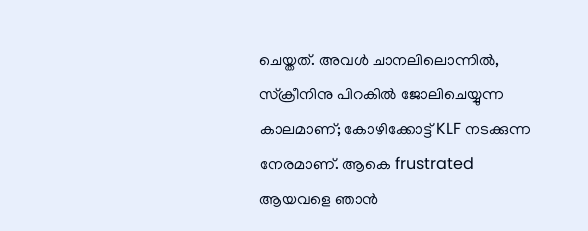ചെയ്തത്. അവൾ ചാനലിലൊന്നിൽ, സ്ക്രീനിനു പിറകിൽ ജോലിചെയ്യുന്ന കാലമാണ്; കോഴിക്കോട്ട് KLF നടക്കുന്ന നേരമാണ്. ആകെ frustrated ആയവളെ ഞാൻ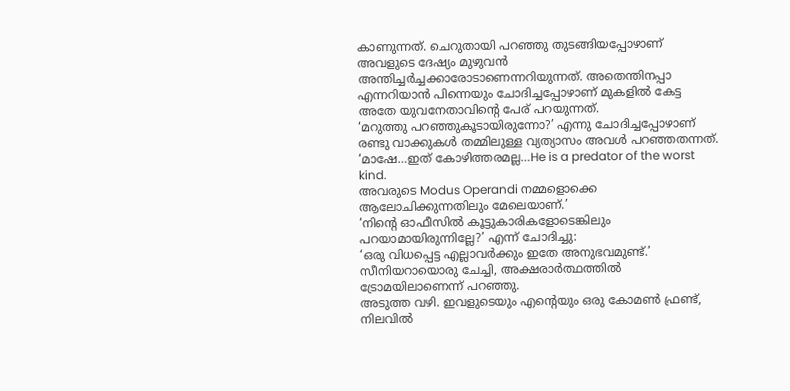കാണുന്നത്. ചെറുതായി പറഞ്ഞു തുടങ്ങിയപ്പോഴാണ് അവളുടെ ദേഷ്യം മുഴുവൻ അന്തിച്ചർച്ചക്കാരോടാണെന്നറിയുന്നത്. അതെന്തിനപ്പാ എന്നറിയാൻ പിന്നെയും ചോദിച്ചപ്പോഴാണ് മുകളിൽ കേട്ട അതേ യുവനേതാവിന്റെ പേര് പറയുന്നത്.
‘മറുത്തു പറഞ്ഞുകൂടായിരുന്നോ?’ എന്നു ചോദിച്ചപ്പോഴാണ് രണ്ടു വാക്കുകൾ തമ്മിലുള്ള വ്യത്യാസം അവൾ പറഞ്ഞതന്നത്.
‘മാഷേ…ഇത് കോഴിത്തരമല്ല…He is a predator of the worst kind.
അവരുടെ Modus Operandi നമ്മളൊക്കെ ആലോചിക്കുന്നതിലും മേലെയാണ്.’
‘നിന്റെ ഓഫീസിൽ കൂട്ടുകാരികളോടെങ്കിലും പറയാമായിരുന്നില്ലേ?’ എന്ന് ചോദിച്ചു:
‘ഒരു വിധപ്പെട്ട എല്ലാവർക്കും ഇതേ അനുഭവമുണ്ട്.’
സീനിയറായൊരു ചേച്ചി, അക്ഷരാർത്ഥത്തിൽ ട്രോമയിലാണെന്ന് പറഞ്ഞു.
അടുത്ത വഴി. ഇവളുടെയും എന്റെയും ഒരു കോമൺ ഫ്രണ്ട്, നിലവിൽ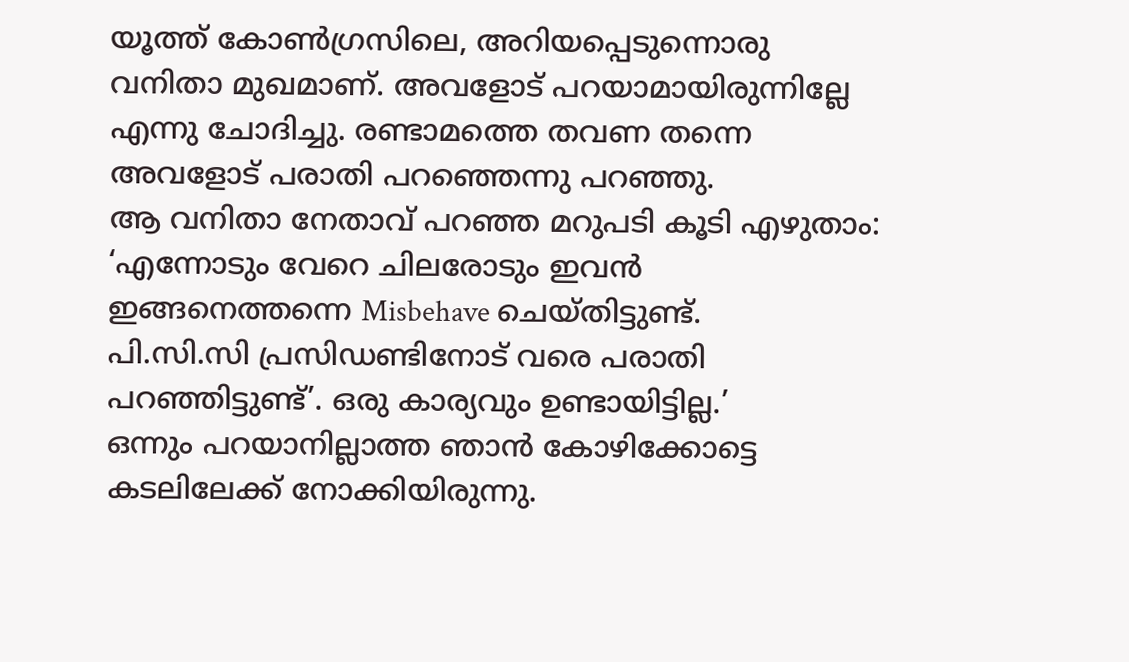യൂത്ത് കോൺഗ്രസിലെ, അറിയപ്പെടുന്നൊരു വനിതാ മുഖമാണ്. അവളോട് പറയാമായിരുന്നില്ലേ എന്നു ചോദിച്ചു. രണ്ടാമത്തെ തവണ തന്നെ അവളോട് പരാതി പറഞ്ഞെന്നു പറഞ്ഞു.
ആ വനിതാ നേതാവ് പറഞ്ഞ മറുപടി കൂടി എഴുതാം:
‘എന്നോടും വേറെ ചിലരോടും ഇവൻ ഇങ്ങനെത്തന്നെ Misbehave ചെയ്തിട്ടുണ്ട്.
പി.സി.സി പ്രസിഡണ്ടിനോട് വരെ പരാതി പറഞ്ഞിട്ടുണ്ട്’. ഒരു കാര്യവും ഉണ്ടായിട്ടില്ല.’
ഒന്നും പറയാനില്ലാത്ത ഞാൻ കോഴിക്കോട്ടെ കടലിലേക്ക് നോക്കിയിരുന്നു.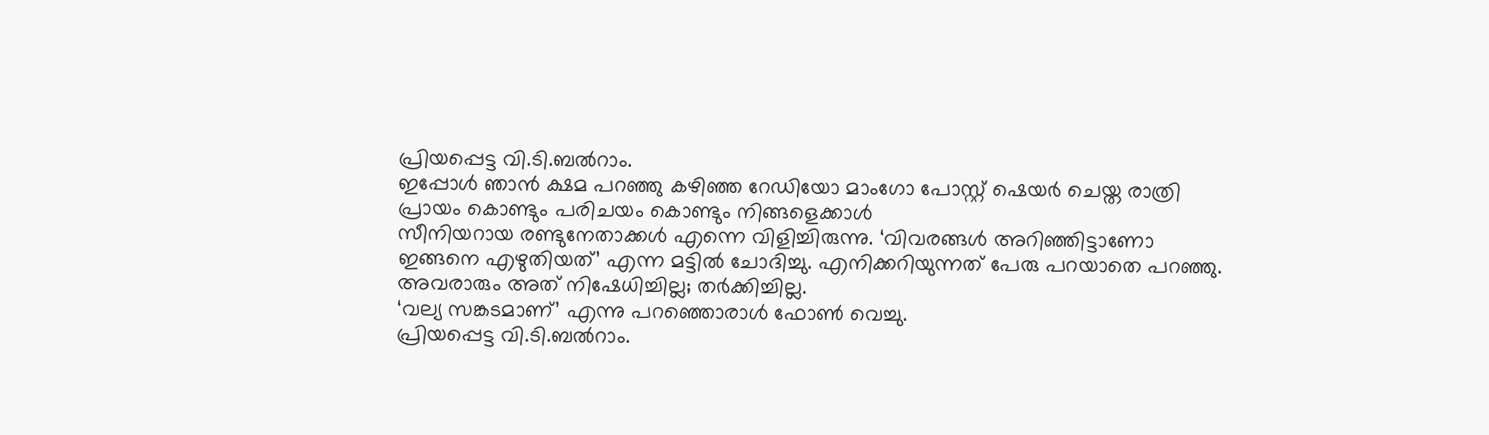പ്രിയപ്പെട്ട വി.ടി.ബൽറാം.
ഇപ്പോൾ ഞാൻ ക്ഷമ പറഞ്ഞു കഴിഞ്ഞ റേഡിയോ മാംഗോ പോസ്റ്റ് ഷെയർ ചെയ്ത രാത്രി പ്രായം കൊണ്ടും പരിചയം കൊണ്ടും നിങ്ങളെക്കാൾ
സീനിയറായ രണ്ടുനേതാക്കൾ എന്നെ വിളിച്ചിരുന്നു. ‘വിവരങ്ങൾ അറിഞ്ഞിട്ടാണോ ഇങ്ങനെ എഴുതിയത്’ എന്ന മട്ടിൽ ചോദിച്ചു. എനിക്കറിയുന്നത് പേരു പറയാതെ പറഞ്ഞു. അവരാരും അത് നിഷേധിച്ചില്ല; തർക്കിച്ചില്ല.
‘വല്യ സങ്കടമാണ്’ എന്നു പറഞ്ഞൊരാൾ ഫോൺ വെച്ചു.
പ്രിയപ്പെട്ട വി.ടി.ബൽറാം.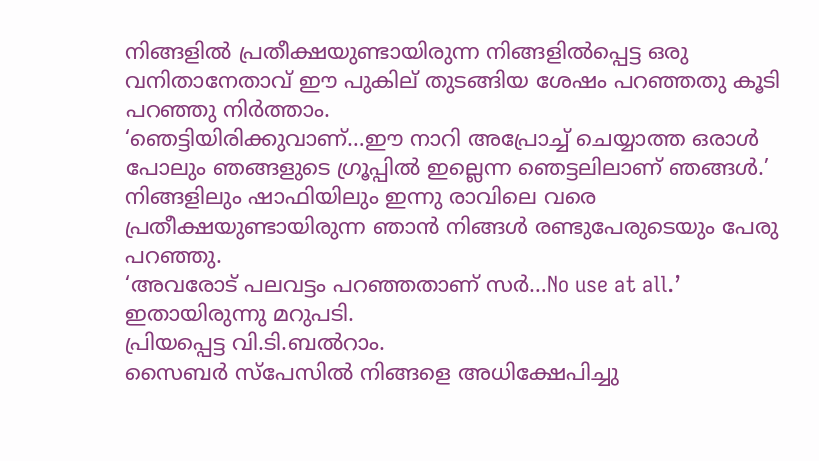നിങ്ങളിൽ പ്രതീക്ഷയുണ്ടായിരുന്ന നിങ്ങളിൽപ്പെട്ട ഒരു വനിതാനേതാവ് ഈ പുകില് തുടങ്ങിയ ശേഷം പറഞ്ഞതു കൂടി പറഞ്ഞു നിർത്താം.
‘ഞെട്ടിയിരിക്കുവാണ്…ഈ നാറി അപ്രോച്ച് ചെയ്യാത്ത ഒരാൾ പോലും ഞങ്ങളുടെ ഗ്രൂപ്പിൽ ഇല്ലെന്ന ഞെട്ടലിലാണ് ഞങ്ങൾ.’
നിങ്ങളിലും ഷാഫിയിലും ഇന്നു രാവിലെ വരെ പ്രതീക്ഷയുണ്ടായിരുന്ന ഞാൻ നിങ്ങൾ രണ്ടുപേരുടെയും പേരു പറഞ്ഞു.
‘അവരോട് പലവട്ടം പറഞ്ഞതാണ് സർ…No use at all.’
ഇതായിരുന്നു മറുപടി.
പ്രിയപ്പെട്ട വി.ടി.ബൽറാം.
സൈബർ സ്പേസിൽ നിങ്ങളെ അധിക്ഷേപിച്ചു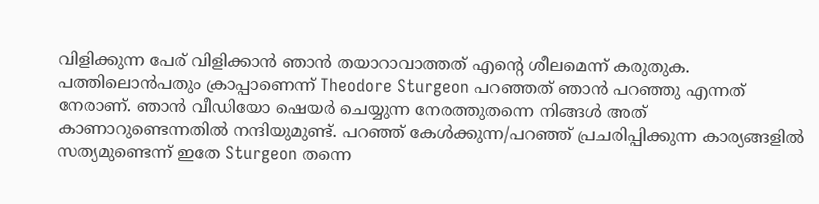വിളിക്കുന്ന പേര് വിളിക്കാൻ ഞാൻ തയാറാവാത്തത് എന്റെ ശീലമെന്ന് കരുതുക.
പത്തിലൊൻപതും ക്രാപ്പാണെന്ന് Theodore Sturgeon പറഞ്ഞത് ഞാൻ പറഞ്ഞു എന്നത് നേരാണ്. ഞാൻ വീഡിയോ ഷെയർ ചെയ്യുന്ന നേരത്തുതന്നെ നിങ്ങൾ അത് കാണാറുണ്ടെന്നതിൽ നന്ദിയുമുണ്ട്. പറഞ്ഞ് കേൾക്കുന്ന/പറഞ്ഞ് പ്രചരിപ്പിക്കുന്ന കാര്യങ്ങളിൽ
സത്യമുണ്ടെന്ന് ഇതേ Sturgeon തന്നെ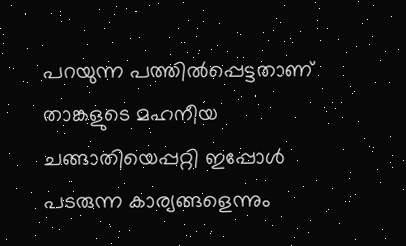പറയുന്ന പത്തിൽപ്പെട്ടതാണ് താങ്കളുടെ മഹനീയ ചങ്ങാതിയെപ്പറ്റി ഇപ്പോൾ പടരുന്ന കാര്യങ്ങളെന്നും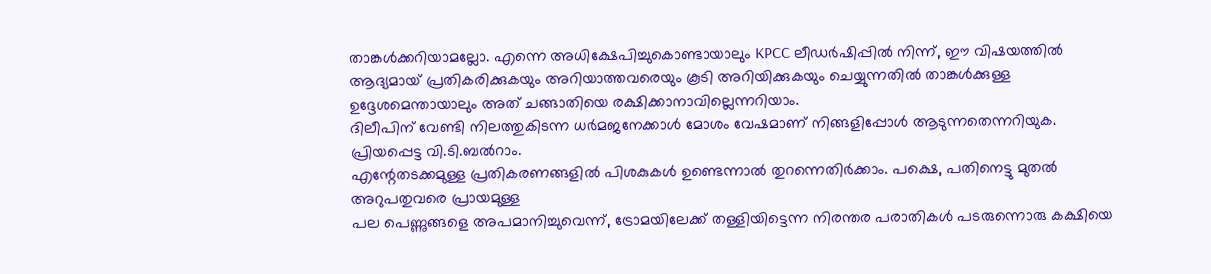താങ്കൾക്കറിയാമല്ലോ. എന്നെ അധിക്ഷേപിച്ചുകൊണ്ടായാലും KPCC ലീഡർഷിപ്പിൽ നിന്ന്, ഈ വിഷയത്തിൽ ആദ്യമായ് പ്രതികരിക്കുകയും അറിയാത്തവരെയും കൂടി അറിയിക്കുകയും ചെയ്യുന്നതിൽ താങ്കൾക്കുള്ള ഉദ്ദേശമെന്തായാലും അത് ചങ്ങാതിയെ രക്ഷിക്കാനാവില്ലെന്നറിയാം.
ദിലീപിന് വേണ്ടി നിലത്തുകിടന്ന ധർമജനേക്കാൾ മോശം വേഷമാണ് നിങ്ങളിപ്പോൾ ആടുന്നതെന്നറിയുക.
പ്രിയപ്പെട്ട വി.ടി.ബൽറാം.
എന്റേതടക്കമുള്ള പ്രതികരണങ്ങളിൽ പിശകുകൾ ഉണ്ടെന്നാൽ തുറന്നെതിർക്കാം. പക്ഷെ, പതിനെട്ടു മുതൽ അറുപതുവരെ പ്രായമുള്ള
പല പെണ്ണുങ്ങളെ അപമാനിച്ചുവെന്ന്, ട്രോമയിലേക്ക് തള്ളിയിട്ടെന്ന നിരന്തര പരാതികൾ പടരുന്നൊരു കക്ഷിയെ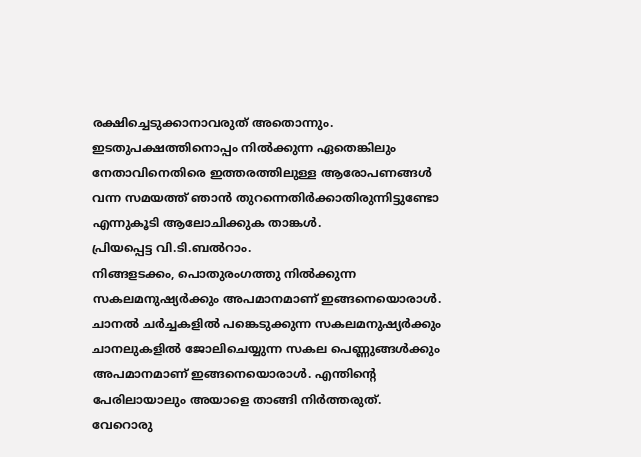രക്ഷിച്ചെടുക്കാനാവരുത് അതൊന്നും. ഇടതുപക്ഷത്തിനൊപ്പം നിൽക്കുന്ന ഏതെങ്കിലും നേതാവിനെതിരെ ഇത്തരത്തിലുള്ള ആരോപണങ്ങൾ വന്ന സമയത്ത് ഞാൻ തുറന്നെതിർക്കാതിരുന്നിട്ടുണ്ടോ എന്നുകൂടി ആലോചിക്കുക താങ്കൾ.
പ്രിയപ്പെട്ട വി.ടി.ബൽറാം.
നിങ്ങളടക്കം, പൊതുരംഗത്തു നിൽക്കുന്ന സകലമനുഷ്യർക്കും അപമാനമാണ് ഇങ്ങനെയൊരാൾ. ചാനൽ ചർച്ചകളിൽ പങ്കെടുക്കുന്ന സകലമനുഷ്യർക്കും ചാനലുകളിൽ ജോലിചെയ്യുന്ന സകല പെണ്ണുങ്ങൾക്കും അപമാനമാണ് ഇങ്ങനെയൊരാൾ. എന്തിന്റെ പേരിലായാലും അയാളെ താങ്ങി നിർത്തരുത്.
വേറൊരു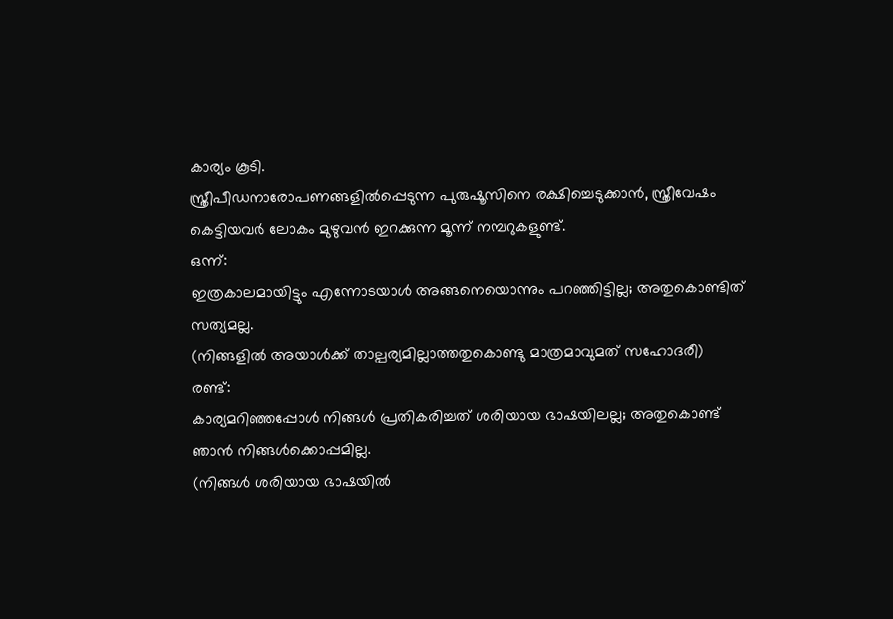കാര്യം കൂടി.
സ്ത്രീപീഡനാരോപണങ്ങളിൽപ്പെടുന്ന പുരുഷൂസിനെ രക്ഷിച്ചെടുക്കാൻ, സ്ത്രീവേഷം കെട്ടിയവർ ലോകം മുഴുവൻ ഇറക്കുന്ന മൂന്ന് നമ്പറുകളുണ്ട്.
ഒന്ന്:
ഇത്രകാലമായിട്ടും എന്നോടയാൾ അങ്ങനെയൊന്നും പറഞ്ഞിട്ടില്ല; അതുകൊണ്ടിത് സത്യമല്ല.
(നിങ്ങളിൽ അയാൾക്ക് താല്പര്യമില്ലാത്തതുകൊണ്ടു മാത്രമാവുമത് സഹോദരീ)
രണ്ട്:
കാര്യമറിഞ്ഞപ്പോൾ നിങ്ങൾ പ്രതികരിച്ചത് ശരിയായ ഭാഷയിലല്ല; അതുകൊണ്ട് ഞാൻ നിങ്ങൾക്കൊപ്പമില്ല.
(നിങ്ങൾ ശരിയായ ഭാഷയിൽ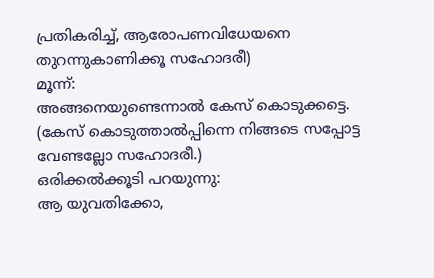പ്രതികരിച്ച്, ആരോപണവിധേയനെ തുറന്നുകാണിക്കൂ സഹോദരീ)
മൂന്ന്:
അങ്ങനെയുണ്ടെന്നാൽ കേസ് കൊടുക്കട്ടെ.
(കേസ് കൊടുത്താൽപ്പിന്നെ നിങ്ങടെ സപ്പോട്ട വേണ്ടല്ലോ സഹോദരീ.)
ഒരിക്കൽക്കൂടി പറയുന്നു:
ആ യുവതിക്കോ,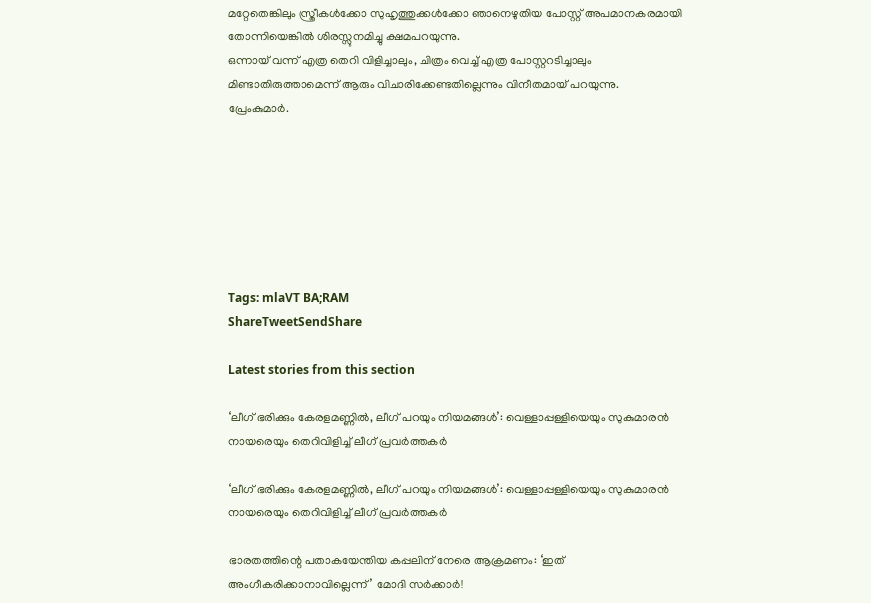മറ്റേതെങ്കിലും സ്ത്രീകൾക്കോ സുഹൃത്തുക്കൾക്കോ ഞാനെഴുതിയ പോസ്റ്റ് അപമാനകരമായി തോന്നിയെങ്കിൽ ശിരസ്സുനമിച്ചു ക്ഷമപറയുന്നു.
ഒന്നായ് വന്ന് എത്ര തെറി വിളിച്ചാലും, ചിത്രം വെച്ച് എത്ര പോസ്റ്ററടിച്ചാലും മിണ്ടാതിരുത്താമെന്ന് ആരും വിചാരിക്കേണ്ടതില്ലെന്നും വിനീതമായ് പറയുന്നു.
പ്രേംകുമാർ.







Tags: mlaVT BA;RAM
ShareTweetSendShare

Latest stories from this section

‘ലീഗ് ഭരിക്കും കേരളമണ്ണിൽ, ലീഗ് പറയും നിയമങ്ങൾ’: വെള്ളാപ്പള്ളിയെയും സുകുമാരൻ നായരെയും തെറിവിളിച്ച് ലീഗ് പ്രവർത്തകർ

‘ലീഗ് ഭരിക്കും കേരളമണ്ണിൽ, ലീഗ് പറയും നിയമങ്ങൾ’: വെള്ളാപ്പള്ളിയെയും സുകുമാരൻ നായരെയും തെറിവിളിച്ച് ലീഗ് പ്രവർത്തകർ

ഭാരതത്തിന്റെ പതാകയേന്തിയ കപ്പലിന് നേരെ ആക്രമണം: ‘ഇത് അംഗീകരിക്കാനാവില്ലെന്ന്’ മോദി സർക്കാർ!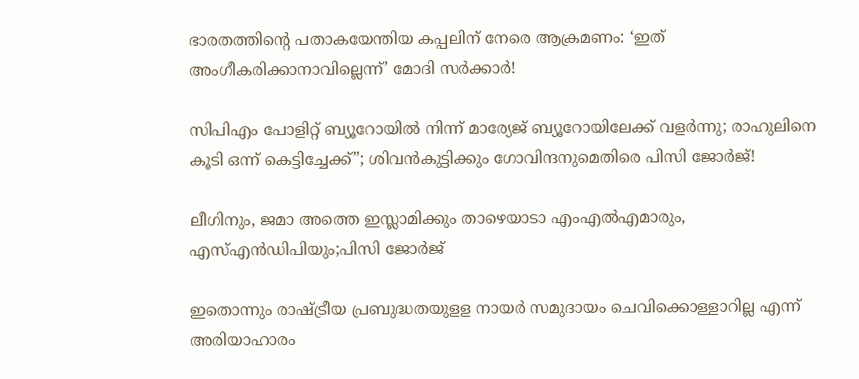ഭാരതത്തിന്റെ പതാകയേന്തിയ കപ്പലിന് നേരെ ആക്രമണം: ‘ഇത് അംഗീകരിക്കാനാവില്ലെന്ന്’ മോദി സർക്കാർ!

സിപിഎം പോളിറ്റ് ബ്യൂറോയിൽ നിന്ന് മാര്യേജ് ബ്യൂറോയിലേക്ക് വളർന്നു; രാഹുലിനെ കൂടി ഒന്ന് കെട്ടിച്ചേക്ക്”; ശിവൻകുട്ടിക്കും ഗോവിന്ദനുമെതിരെ പിസി ജോർജ്!

ലീഗിനും, ജമാ അത്തെ ഇസ്ലാമിക്കും താഴെയാടാ എംഎൽഎമാരും, എസ്എൻഡിപിയും;പിസി ജോർജ്

ഇതൊന്നും രാഷ്ട്രീയ പ്രബുദ്ധതയുളള നായർ സമുദായം ചെവിക്കൊള്ളാറില്ല എന്ന് അരിയാഹാരം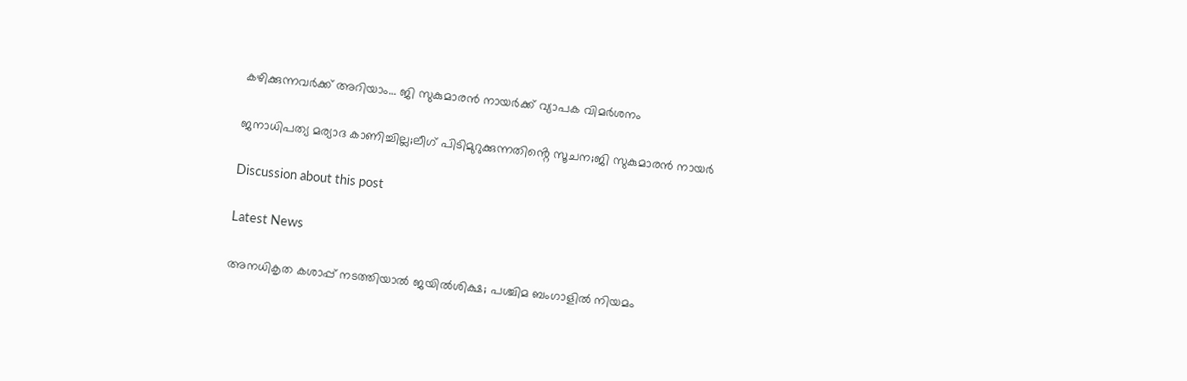കഴിക്കുന്നവർക്ക് അറിയാം… ജി സുകുമാരൻ നായർക്ക് വ്യാപക വിമർശനം

ജനാധിപത്യ മര്യാദ കാണിച്ചില്ല;ലീഗ് പിടിമുറുക്കുന്നതിൻ്റെ സൂചന;ജി സുകുമാരൻ നായർ

Discussion about this post

Latest News

അനധികൃത കശാപ്പ് നടത്തിയാൽ ജയിൽശിക്ഷ; പശ്ചിമ ബംഗാളിൽ നിയമം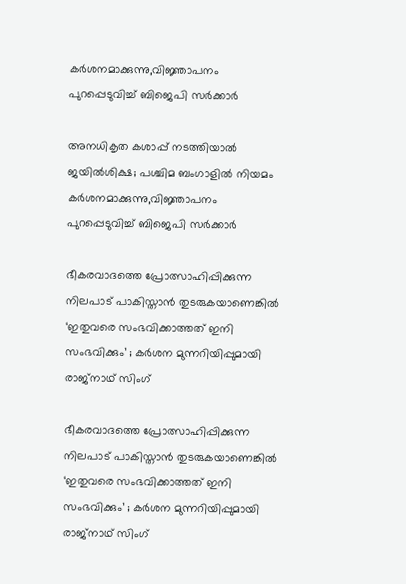കർശനമാക്കുന്നു,വിജ്ഞാപനം പുറപ്പെടുവിച്ച് ബിജെപി സർക്കാർ

അനധികൃത കശാപ്പ് നടത്തിയാൽ ജയിൽശിക്ഷ; പശ്ചിമ ബംഗാളിൽ നിയമം കർശനമാക്കുന്നു,വിജ്ഞാപനം പുറപ്പെടുവിച്ച് ബിജെപി സർക്കാർ

ഭീകരവാദത്തെ പ്രോത്സാഹിപ്പിക്കുന്ന നിലപാട് പാകിസ്താൻ തുടരുകയാണെങ്കിൽ ‘ഇതുവരെ സംഭവിക്കാത്തത് ഇനി സംഭവിക്കും’ ; കർശന മുന്നറിയിപ്പുമായി രാജ്നാഥ്‌ സിംഗ്

ഭീകരവാദത്തെ പ്രോത്സാഹിപ്പിക്കുന്ന നിലപാട് പാകിസ്താൻ തുടരുകയാണെങ്കിൽ ‘ഇതുവരെ സംഭവിക്കാത്തത് ഇനി സംഭവിക്കും’ ; കർശന മുന്നറിയിപ്പുമായി രാജ്നാഥ്‌ സിംഗ്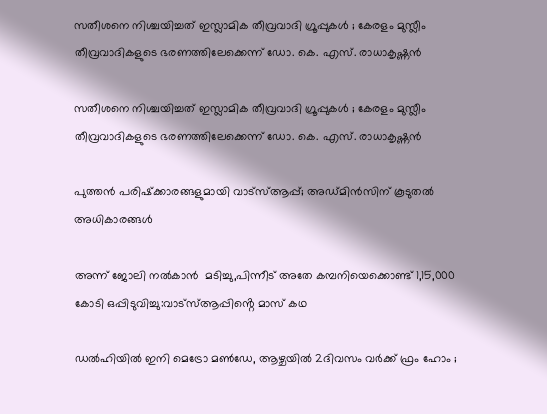സതീശനെ നിശ്ചയിച്ചത് ഇസ്ലാമിക തീവ്രവാദി ഗ്രൂപ്പുകൾ ; കേരളം മുസ്ലീം തീവ്രവാദികളുടെ ഭരണത്തിലേക്കെന്ന് ഡോ. കെ. എസ്. രാധാകൃഷ്ണൻ

സതീശനെ നിശ്ചയിച്ചത് ഇസ്ലാമിക തീവ്രവാദി ഗ്രൂപ്പുകൾ ; കേരളം മുസ്ലീം തീവ്രവാദികളുടെ ഭരണത്തിലേക്കെന്ന് ഡോ. കെ. എസ്. രാധാകൃഷ്ണൻ

പുത്തൻ പരിഷ്‌ക്കാരങ്ങളുമായി വാട്‌സ്ആപ്പ്; അഡ്മിൻസിന് കൂടുതൽ അധികാരങ്ങൾ

അന്ന് ജോലി നൽകാൻ  മടിച്ചു,പിന്നീട് അതേ കമ്പനിയെക്കൊണ്ട് 1,15,000 കോടി ഒപ്പിടുവിച്ചു:വാട്സ്ആപ്പിൻ്റെ മാസ് കഥ

ഡൽഹിയിൽ ഇനി മെട്രോ മൺഡേ, ആഴ്ചയിൽ 2ദിവസം വർക്ക് ഫ്രം ഹോം ;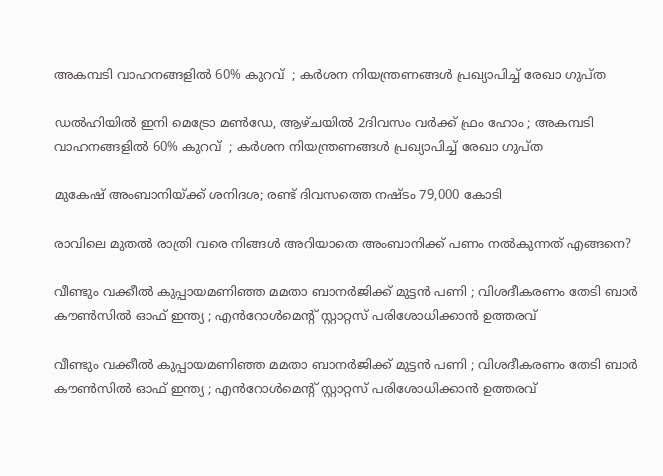അകമ്പടി വാഹനങ്ങളിൽ 60% കുറവ്  ; കർശന നിയന്ത്രണങ്ങൾ പ്രഖ്യാപിച്ച് രേഖാ ഗുപ്ത

ഡൽഹിയിൽ ഇനി മെട്രോ മൺഡേ, ആഴ്ചയിൽ 2ദിവസം വർക്ക് ഫ്രം ഹോം ; അകമ്പടി വാഹനങ്ങളിൽ 60% കുറവ്  ; കർശന നിയന്ത്രണങ്ങൾ പ്രഖ്യാപിച്ച് രേഖാ ഗുപ്ത

മുകേഷ് അംബാനിയ്ക്ക് ശനിദശ; രണ്ട് ദിവസത്തെ നഷ്ടം 79,000 കോടി

രാവിലെ മുതൽ രാത്രി വരെ നിങ്ങൾ അറിയാതെ അംബാനിക്ക് പണം നൽകുന്നത് എങ്ങനെ?

വീണ്ടും വക്കീൽ കുപ്പായമണിഞ്ഞ മമതാ ബാനർജിക്ക് മുട്ടൻ പണി ; വിശദീകരണം തേടി ബാർ കൗൺസിൽ ഓഫ് ഇന്ത്യ ; എൻറോൾമെന്റ് സ്റ്റാറ്റസ് പരിശോധിക്കാൻ ഉത്തരവ്

വീണ്ടും വക്കീൽ കുപ്പായമണിഞ്ഞ മമതാ ബാനർജിക്ക് മുട്ടൻ പണി ; വിശദീകരണം തേടി ബാർ കൗൺസിൽ ഓഫ് ഇന്ത്യ ; എൻറോൾമെന്റ് സ്റ്റാറ്റസ് പരിശോധിക്കാൻ ഉത്തരവ്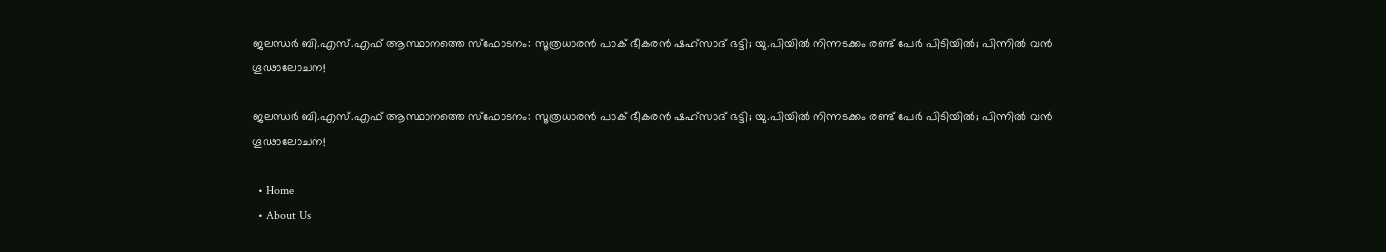ജലന്ധർ ബി.എസ്.എഫ് ആസ്ഥാനത്തെ സ്ഫോടനം: സൂത്രധാരൻ പാക് ഭീകരൻ ഷഹ്സാദ് ഭട്ടി; യു.പിയിൽ നിന്നടക്കം രണ്ട് പേർ പിടിയിൽ; പിന്നിൽ വൻ ഗൂഢാലോചന!

ജലന്ധർ ബി.എസ്.എഫ് ആസ്ഥാനത്തെ സ്ഫോടനം: സൂത്രധാരൻ പാക് ഭീകരൻ ഷഹ്സാദ് ഭട്ടി; യു.പിയിൽ നിന്നടക്കം രണ്ട് പേർ പിടിയിൽ; പിന്നിൽ വൻ ഗൂഢാലോചന!

  • Home
  • About Us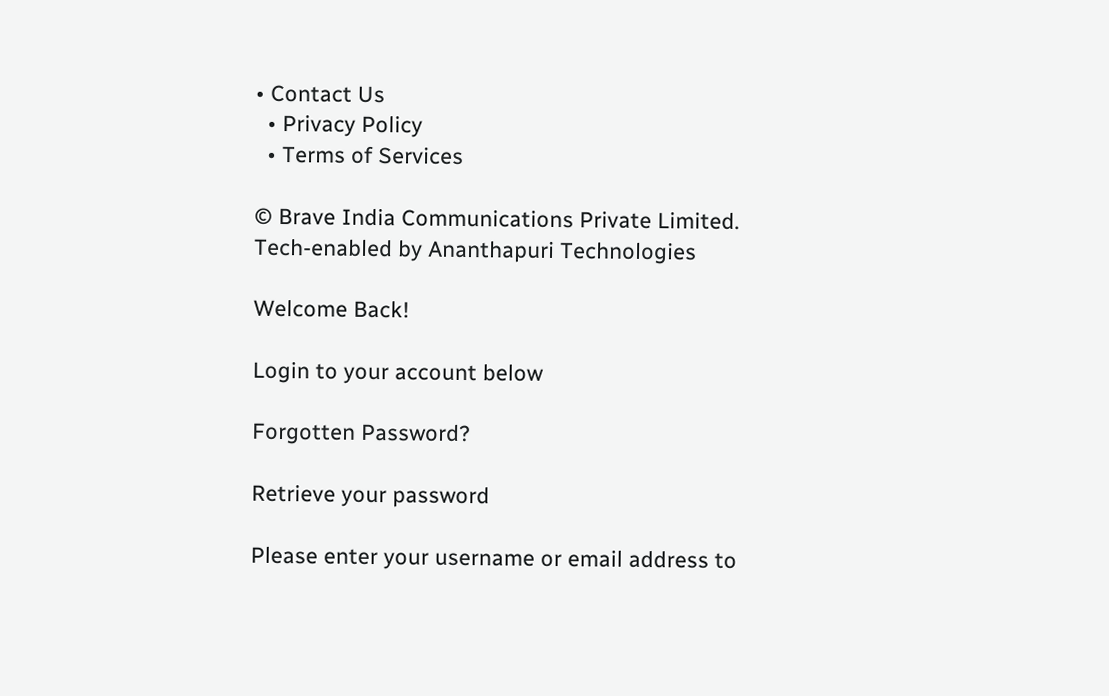• Contact Us
  • Privacy Policy
  • Terms of Services

© Brave India Communications Private Limited.
Tech-enabled by Ananthapuri Technologies

Welcome Back!

Login to your account below

Forgotten Password?

Retrieve your password

Please enter your username or email address to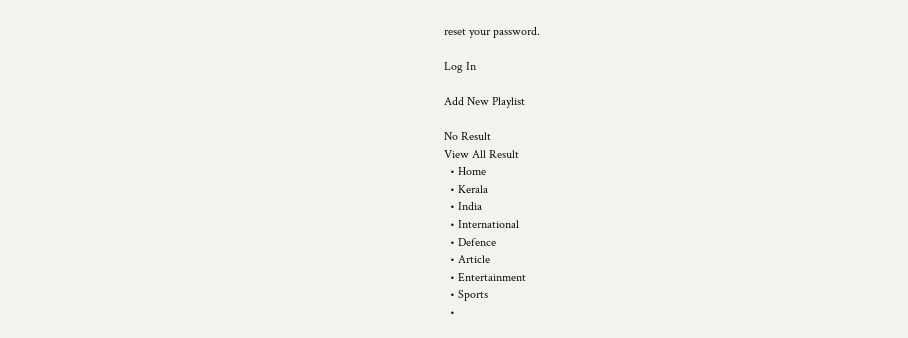reset your password.

Log In

Add New Playlist

No Result
View All Result
  • Home
  • Kerala
  • India
  • International
  • Defence
  • Article
  • Entertainment
  • Sports
  •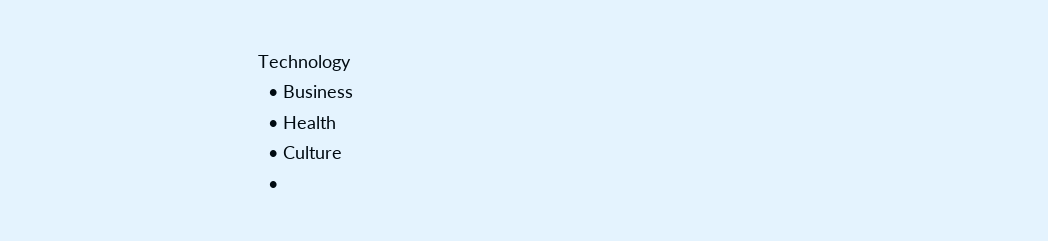Technology
  • Business
  • Health
  • Culture
  •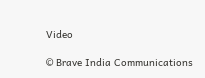Video

© Brave India Communications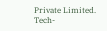Private Limited.
Tech-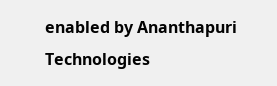enabled by Ananthapuri Technologies